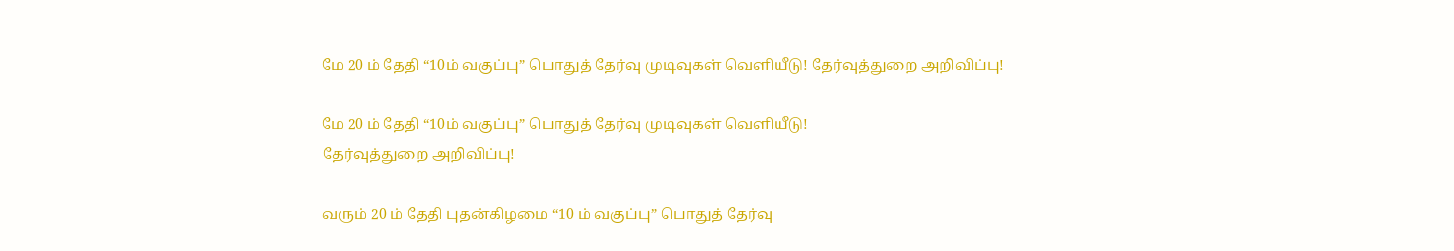மே 20 ம் தேதி “10ம் வகுப்பு” பொதுத் தேர்வு முடிவுகள் வெளியீடு! தேர்வுத்துறை அறிவிப்பு!

மே 20 ம் தேதி “10ம் வகுப்பு” பொதுத் தேர்வு முடிவுகள் வெளியீடு!
தேர்வுத்துறை அறிவிப்பு!

வரும் 20 ம் தேதி புதன்கிழமை “10 ம் வகுப்பு” பொதுத் தேர்வு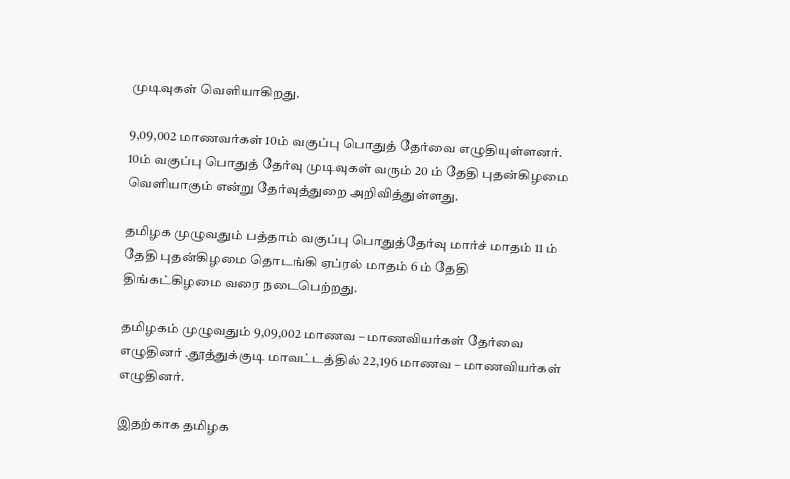முடிவுகள் வெளியாகிறது.

9,09,002 மாணவர்கள் 10ம் வகுப்பு பொதுத் தேர்வை எழுதியுள்ளனர். 10ம் வகுப்பு பொதுத் தேர்வு முடிவுகள் வரும் 20 ம் தேதி புதன்கிழமை வெளியாகும் என்று தேர்வுத்துறை அறிவித்துள்ளது.

தமிழக முழுவதும் பத்தாம் வகுப்பு பொதுத்தேர்வு மார்ச் மாதம் 11 ம் தேதி புதன்கிழமை தொடங்கி ஏப்ரல் மாதம் 6 ம் தேதி திங்கட்கிழமை வரை நடைபெற்றது.

தமிழகம் முழுவதும் 9,09,002 மாணவ – மாணவியர்கள் தேர்வை எழுதினர் .தூத்துக்குடி மாவட்டத்தில் 22,196 மாணவ – மாணவியர்கள் எழுதினர்.

இதற்காக தமிழக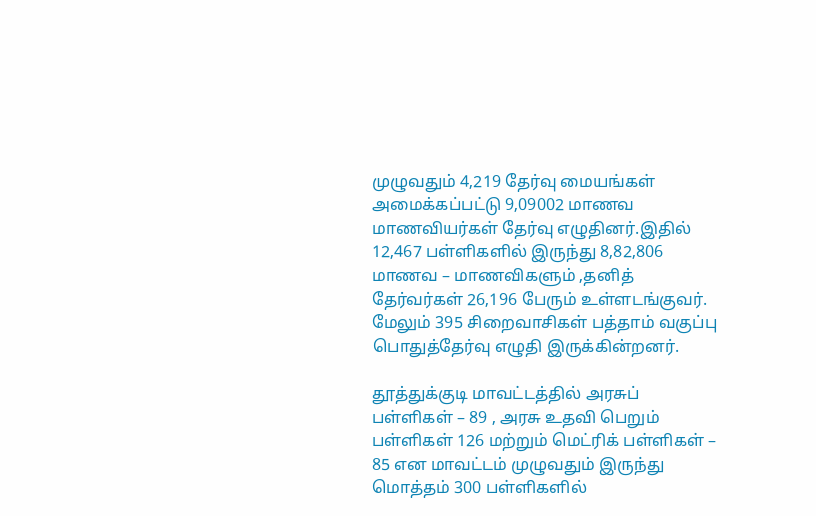முழுவதும் 4,219 தேர்வு மையங்கள் அமைக்கப்பட்டு 9,09002 மாணவ மாணவியர்கள் தேர்வு எழுதினர்.இதில் 12,467 பள்ளிகளில் இருந்து 8,82,806 மாணவ – மாணவிகளும் ,தனித் தேர்வர்கள் 26,196 பேரும் உள்ளடங்குவர். மேலும் 395 சிறைவாசிகள் பத்தாம் வகுப்பு பொதுத்தேர்வு எழுதி இருக்கின்றனர்.

தூத்துக்குடி மாவட்டத்தில் அரசுப் பள்ளிகள் – 89 , அரசு உதவி பெறும் பள்ளிகள் 126 மற்றும் மெட்ரிக் பள்ளிகள் – 85 என மாவட்டம் முழுவதும் இருந்து மொத்தம் 300 பள்ளிகளில்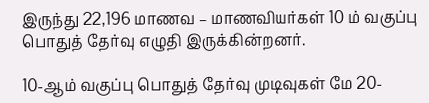இருந்து 22,196 மாணவ – மாணவியர்கள் 10 ம் வகுப்பு பொதுத் தேர்வு எழுதி இருக்கின்றனர்.

10-ஆம் வகுப்பு பொதுத் தேர்வு முடிவுகள் மே 20-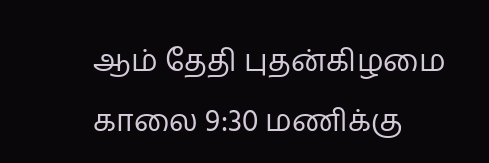ஆம் தேதி புதன்கிழமை காலை 9:30 மணிக்கு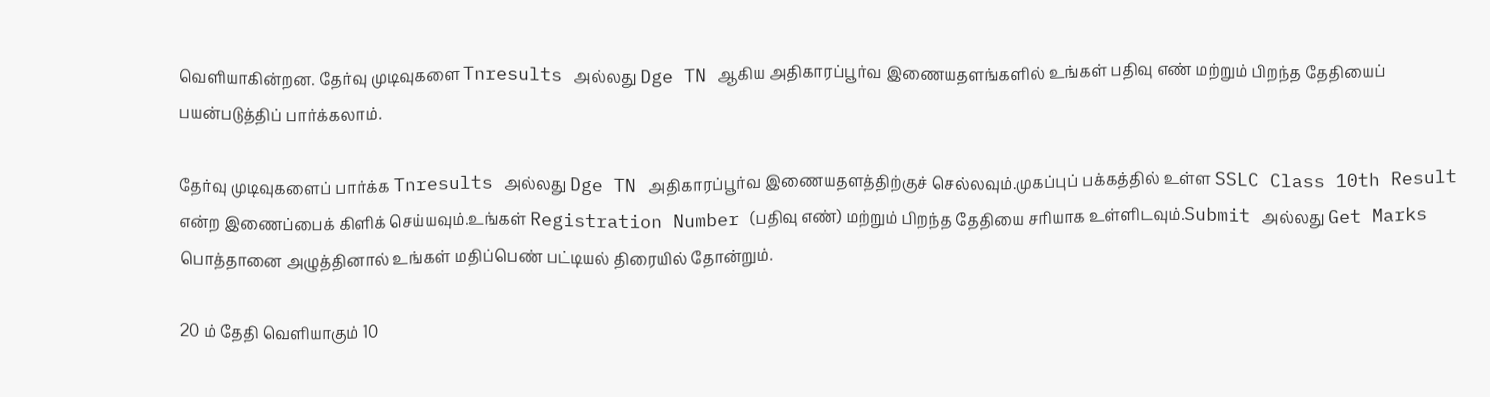வெளியாகின்றன. தேர்வு முடிவுகளை Tnresults அல்லது Dge TN ஆகிய அதிகாரப்பூர்வ இணையதளங்களில் உங்கள் பதிவு எண் மற்றும் பிறந்த தேதியைப் பயன்படுத்திப் பார்க்கலாம்.

தேர்வு முடிவுகளைப் பார்க்க Tnresults அல்லது Dge TN அதிகாரப்பூர்வ இணையதளத்திற்குச் செல்லவும்.முகப்புப் பக்கத்தில் உள்ள SSLC Class 10th Result என்ற இணைப்பைக் கிளிக் செய்யவும்.உங்கள் Registration Number (பதிவு எண்) மற்றும் பிறந்த தேதியை சரியாக உள்ளிடவும்.Submit அல்லது Get Marks பொத்தானை அழுத்தினால் உங்கள் மதிப்பெண் பட்டியல் திரையில் தோன்றும்.

20 ம் தேதி வெளியாகும் 10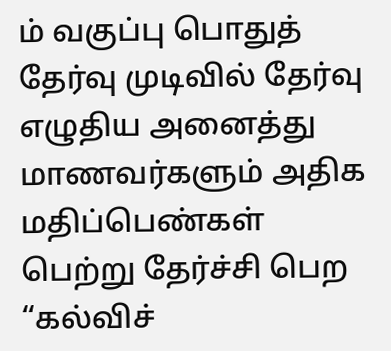ம் வகுப்பு பொதுத் தேர்வு முடிவில் தேர்வு எழுதிய அனைத்து மாணவர்களும் அதிக மதிப்பெண்கள் பெற்று தேர்ச்சி பெற “கல்விச்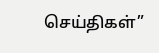செய்திகள்”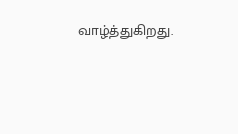வாழ்த்துகிறது.